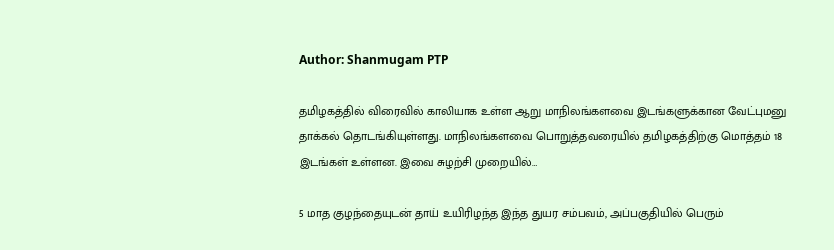Author: Shanmugam PTP

தமிழகத்தில் விரைவில் காலியாக உள்ள ஆறு மாநிலங்களவை இடங்களுக்கான வேட்புமனு தாக்கல் தொடங்கியுள்ளது. மாநிலங்களவை பொறுத்தவரையில் தமிழகத்திற்கு மொத்தம் 18 இடங்கள் உள்ளன. இவை சுழற்சி முறையில்…

5 மாத குழந்தையுடன் தாய் உயிரிழந்த இந்த துயர சம்பவம், அப்பகுதியில் பெரும்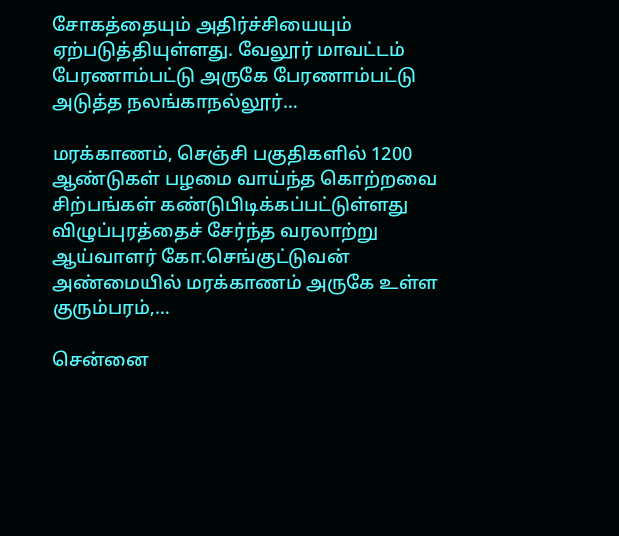சோகத்தையும் அதிர்ச்சியையும் ஏற்படுத்தியுள்ளது. வேலூர் மாவட்டம் பேரணாம்பட்டு அருகே பேரணாம்பட்டு அடுத்த நலங்காநல்லூர்…

மரக்காணம், செஞ்சி பகுதிகளில் 1200 ஆண்டுகள் பழமை வாய்ந்த கொற்றவை சிற்பங்கள் கண்டுபிடிக்கப்பட்டுள்ளது விழுப்புரத்தைச் சேர்ந்த வரலாற்று ஆய்வாளர் கோ.செங்குட்டுவன் அண்மையில் மரக்காணம் அருகே உள்ள குரும்பரம்,…

சென்னை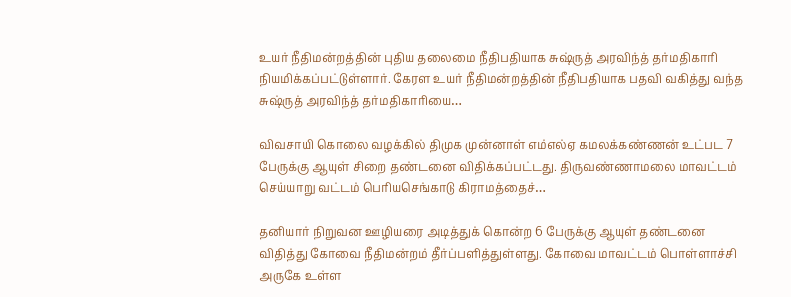உயர் நீதிமன்றத்தின் புதிய தலைமை நீதிபதியாக சுஷ்ருத் அரவிந்த் தர்மதிகாரி நியமிக்கப்பட்டுள்ளார். கேரள உயர் நீதிமன்றத்தின் நீதிபதியாக பதவி வகித்து வந்த சுஷ்ருத் அரவிந்த் தர்மதிகாரியை…

விவசாயி கொலை வழக்கில் திமுக முன்னாள் எம்எல்ஏ கமலக்கண்ணன் உட்பட 7 பேருக்கு ஆயுள் சிறை தண்டனை விதிக்கப்பட்டது. திருவண்ணாமலை மாவட்டம் செய்யாறு வட்டம் பெரியசெங்காடு கிராமத்தைச்…

தனியார் நிறுவன ஊழியரை அடித்துக் கொன்ற 6 பேருக்கு ஆயுள் தண்டனை விதித்து கோவை நீதிமன்றம் தீர்ப்பளித்துள்ளது. கோவை மாவட்டம் பொள்ளாச்சி அருகே உள்ள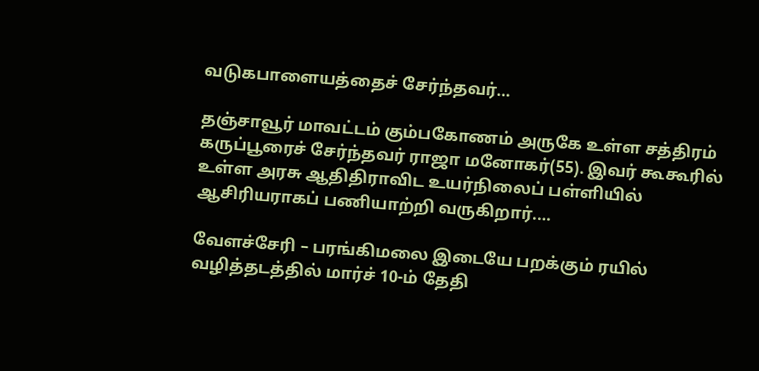வடுகபாளையத்தைச் சேர்ந்தவர்…

தஞ்சாவூர் மாவட்டம் கும்பகோணம் அருகே உள்ள சத்திரம் கருப்பூரைச் சேர்ந்தவர் ராஜா மனோகர்(55). இவர் கூகூரில் உள்ள அரசு ஆதிதிராவிட உயர்நிலைப் பள்ளியில் ஆசிரியராகப் பணியாற்றி வருகிறார்.…

வேளச்சேரி – பரங்கிமலை இடையே பறக்கும் ரயில் வழித்தடத்தில் மார்ச் 10-ம் தேதி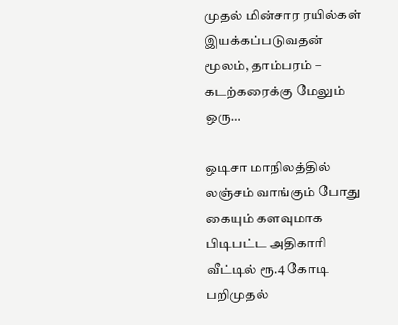முதல் மின்சார ரயில்கள் இயக்கப்படுவதன் மூலம், தாம்பரம் – கடற்கரைக்கு மேலும் ஒரு…

ஒடிசா மாநிலத்தில் லஞ்சம் வாங்கும் போது கையும் களவுமாக பிடிபட்ட அதிகாரி வீட்டில் ரூ.4 கோடி பறிமுதல்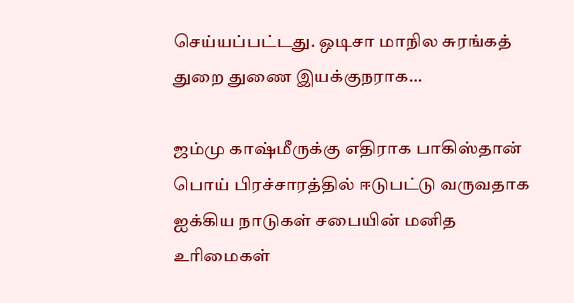செய்யப்பட்டது. ஒடிசா மாநில சுரங்கத் துறை துணை இயக்குநராக…

ஜம்மு காஷ்மீருக்கு எதிராக பாகிஸ்தான் பொய் பிரச்சாரத்தில் ஈடுபட்டு வருவதாக ஐக்கிய நாடுகள் சபையின் மனித உரிமைகள்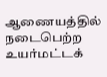ஆணையத்தில் நடைபெற்ற உயர்மட்டக்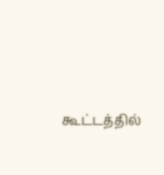கூட்டத்தில்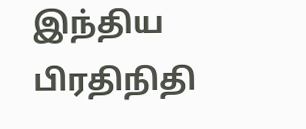இந்திய பிரதிநிதி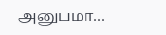அனுபமா…